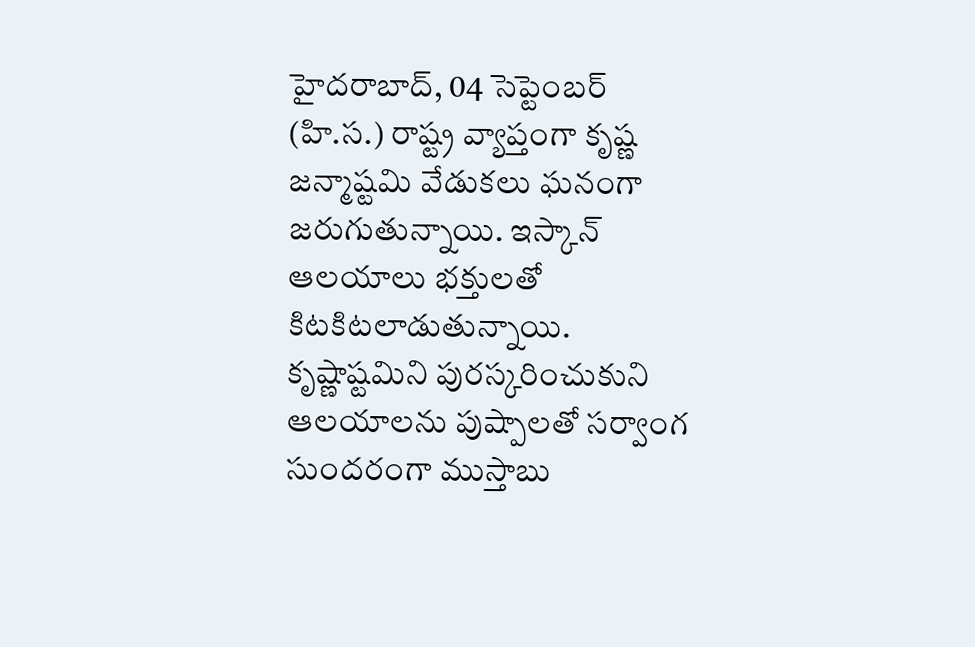హైదరాబాద్, 04 సెప్టెంబర్ (హి.స.) రాష్ట్ర వ్యాప్తంగా కృష్ణ జన్మాష్టమి వేడుకలు ఘనంగా జరుగుతున్నాయి. ఇస్కాన్ ఆలయాలు భక్తులతో కిటకిటలాడుతున్నాయి.
కృష్ణాష్టమిని పురస్కరించుకుని ఆలయాలను పుష్పాలతో సర్వాంగ సుందరంగా ముస్తాబు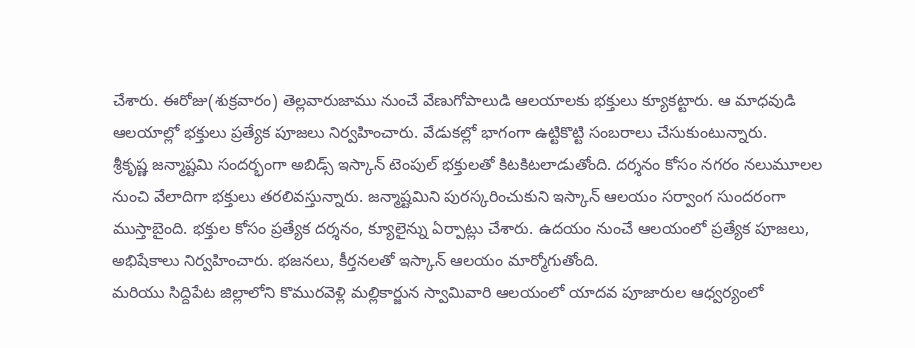చేశారు. ఈరోజు(శుక్రవారం) తెల్లవారుజాము నుంచే వేణుగోపాలుడి ఆలయాలకు భక్తులు క్యూకట్టారు. ఆ మాధవుడి ఆలయాల్లో భక్తులు ప్రత్యేక పూజలు నిర్వహించారు. వేడుకల్లో భాగంగా ఉట్టికొట్టి సంబరాలు చేసుకుంటున్నారు.
శ్రీకృష్ణ జన్మాష్టమి సందర్భంగా అబిడ్స్ ఇస్కాన్ టెంపుల్ భక్తులతో కిటకిటలాడుతోంది. దర్శనం కోసం నగరం నలుమూలల నుంచి వేలాదిగా భక్తులు తరలివస్తున్నారు. జన్మాష్టమిని పురస్కరించుకుని ఇస్కాన్ ఆలయం సర్వాంగ సుందరంగా ముస్తాబైంది. భక్తుల కోసం ప్రత్యేక దర్శనం, క్యూలైన్ను ఏర్పాట్లు చేశారు. ఉదయం నుంచే ఆలయంలో ప్రత్యేక పూజలు, అభిషేకాలు నిర్వహించారు. భజనలు, కీర్తనలతో ఇస్కాన్ ఆలయం మార్మోగుతోంది.
మరియు సిద్దిపేట జిల్లాలోని కొమురవెళ్లి మల్లికార్జున స్వామివారి ఆలయంలో యాదవ పూజారుల ఆధ్వర్యంలో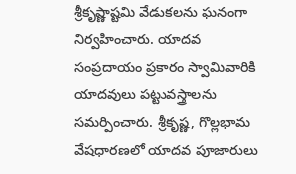శ్రీకృష్ణాష్టమి వేడుకలను ఘనంగా నిర్వహించారు. యాదవ సంప్రదాయం ప్రకారం స్వామివారికి యాదవులు పట్టువస్త్రాలను సమర్పించారు. శ్రీకృష్ణ, గొల్లభామ వేషధారణలో యాదవ పూజారులు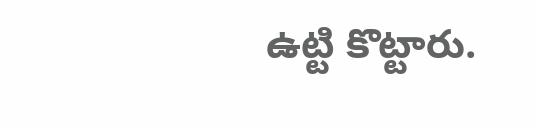ఉట్టి కొట్టారు.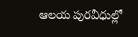ఆలయ పురవీధుల్లో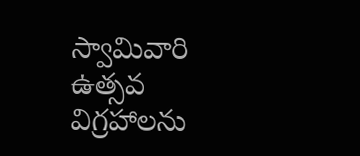స్వామివారి ఉత్సవ విగ్రహాలను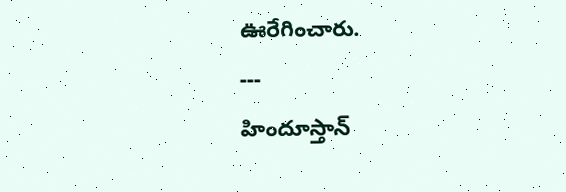ఊరేగించారు.
---
హిందూస్తాన్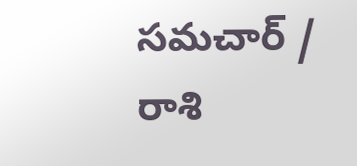సమచార్ / రాశి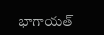భాగాయత్